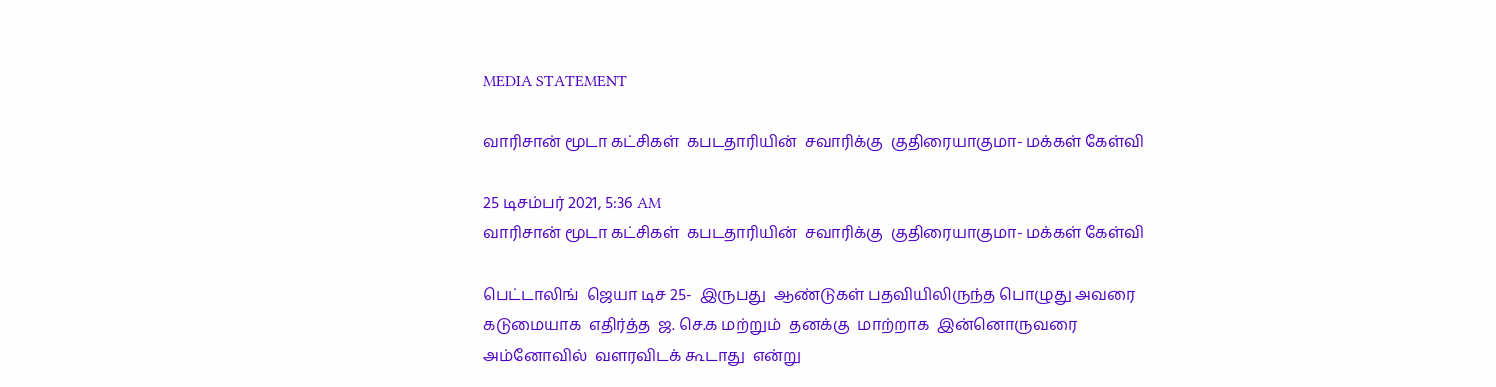MEDIA STATEMENT

வாரிசான் மூடா கட்சிகள்  கபடதாரியின்  சவாரிக்கு  குதிரையாகுமா- மக்கள் கேள்வி

25 டிசம்பர் 2021, 5:36 AM
வாரிசான் மூடா கட்சிகள்  கபடதாரியின்  சவாரிக்கு  குதிரையாகுமா- மக்கள் கேள்வி

பெட்டாலிங்  ஜெயா டிச 25-  இருபது  ஆண்டுகள் பதவியிலிருந்த பொழுது அவரை  கடுமையாக  எதிர்த்த  ஜ. செ.க மற்றும்  தனக்கு  மாற்றாக  இன்னொருவரை  அம்னோவில்  வளரவிடக் கூடாது  என்று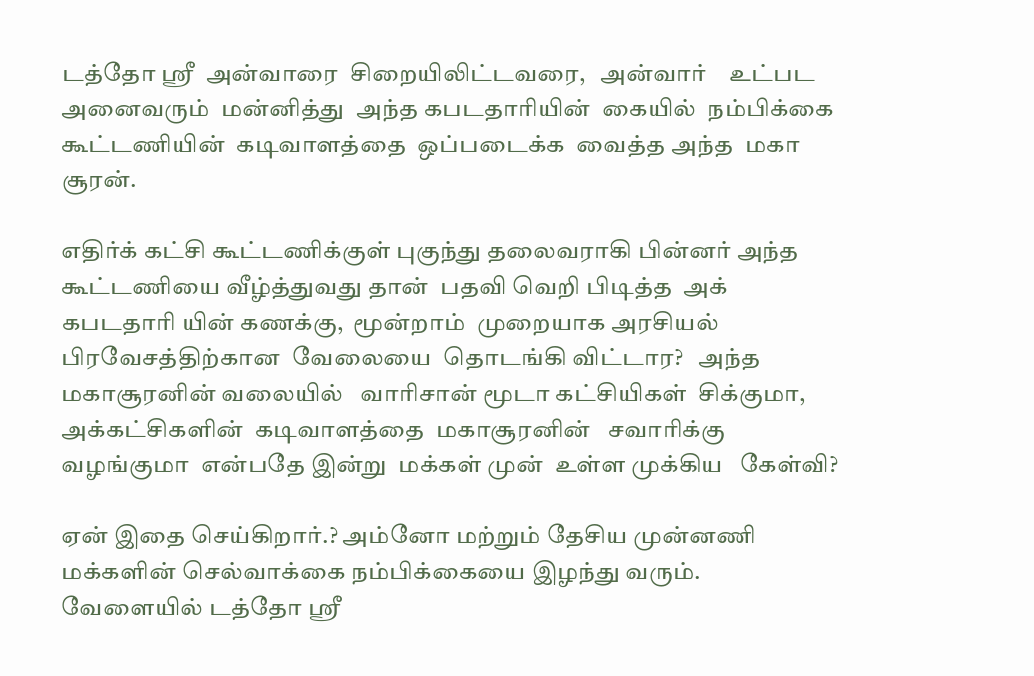டத்தோ ஶ்ரீ  அன்வாரை  சிறையிலிட்டவரை,   அன்வார்    உட்பட  அனைவரும்  மன்னித்து  அந்த கபடதாரியின்  கையில்  நம்பிக்கை கூட்டணியின்  கடிவாளத்தை  ஒப்படைக்க  வைத்த அந்த  மகா சூரன்.

எதிர்க் கட்சி கூட்டணிக்குள் புகுந்து தலைவராகி பின்னர் அந்த கூட்டணியை வீழ்த்துவது தான்  பதவி வெறி பிடித்த  அக் கபடதாரி யின் கணக்கு,  மூன்றாம்  முறையாக அரசியல் பிரவேசத்திற்கான  வேலையை  தொடங்கி விட்டார?   அந்த  மகாசூரனின் வலையில்   வாரிசான் மூடா கட்சியிகள்  சிக்குமா,  அக்கட்சிகளின்  கடிவாளத்தை  மகாசூரனின்   சவாரிக்கு  வழங்குமா  என்பதே இன்று  மக்கள் முன்  உள்ள முக்கிய   கேள்வி?

ஏன் இதை செய்கிறார்.? அம்னோ மற்றும் தேசிய முன்னணி  மக்களின் செல்வாக்கை நம்பிக்கையை இழந்து வரும். வேளையில் டத்தோ ஸ்ரீ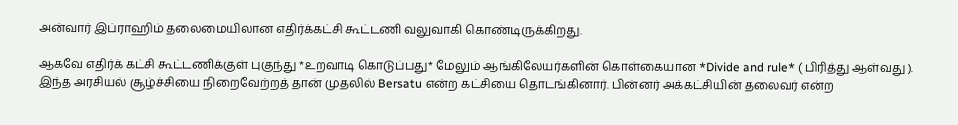அன்வார் இப்ராஹிம் தலைமையிலான எதிர்க்கட்சி கூட்டணி வலுவாகி கொண்டிருக்கிறது.

ஆகவே எதிர்க் கட்சி கூட்டணிக்குள் புகுந்து *உறவாடி கொடுப்பது* மேலும் ஆங்கிலேயர்களின் கொள்கையான *Divide and rule* ( பிரித்து ஆள்வது ). இந்த அரசியல் சூழ்ச்சியை நிறைவேற்றத் தான் முதலில் Bersatu என்ற கட்சியை தொடங்கினார். பின்னர் அக்கட்சியின் தலைவர் என்ற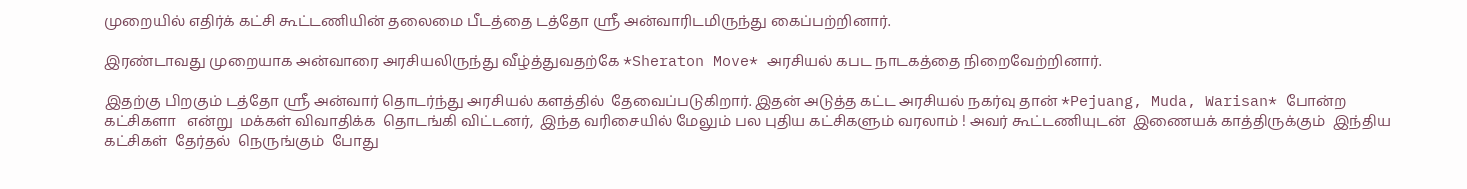முறையில் எதிர்க் கட்சி கூட்டணியின் தலைமை பீடத்தை டத்தோ ஸ்ரீ அன்வாரிடமிருந்து கைப்பற்றினார்.

இரண்டாவது முறையாக அன்வாரை அரசியலிருந்து வீழ்த்துவதற்கே *Sheraton Move* அரசியல் கபட நாடகத்தை நிறைவேற்றினார்.

இதற்கு பிறகும் டத்தோ ஸ்ரீ அன்வார் தொடர்ந்து அரசியல் களத்தில்  தேவைப்படுகிறார். இதன் அடுத்த கட்ட அரசியல் நகர்வு தான் *Pejuang, Muda, Warisan* போன்ற கட்சிகளா   என்று  மக்கள் விவாதிக்க  தொடங்கி விட்டனர்,  இந்த வரிசையில் மேலும் பல புதிய கட்சிகளும் வரலாம் ! அவர் கூட்டணியுடன்  இணையக் காத்திருக்கும்  இந்திய  கட்சிகள்  தேர்தல்  நெருங்கும்  போது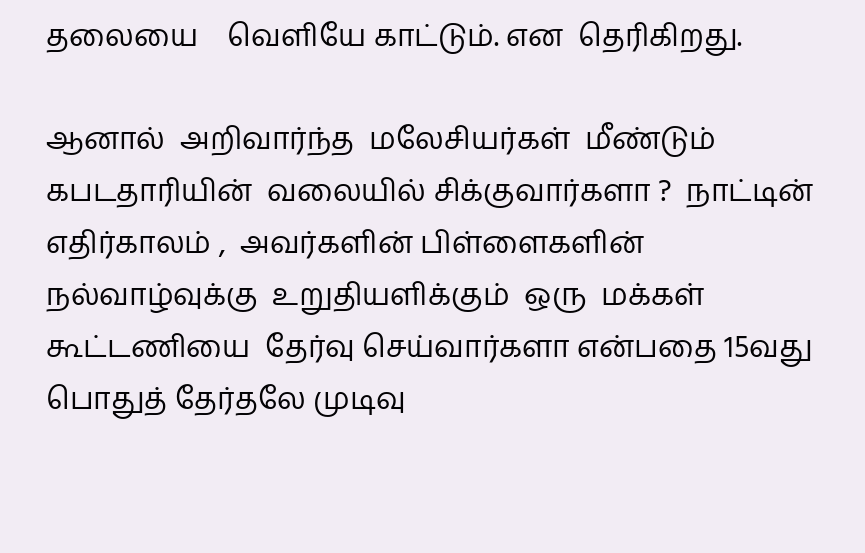தலையை    வெளியே காட்டும். என  தெரிகிறது.

ஆனால்  அறிவார்ந்த  மலேசியர்கள்  மீண்டும்  கபடதாரியின்  வலையில் சிக்குவார்களா ?  நாட்டின் எதிர்காலம் ,  அவர்களின் பிள்ளைகளின்  நல்வாழ்வுக்கு  உறுதியளிக்கும்  ஒரு  மக்கள் கூட்டணியை  தேர்வு செய்வார்களா என்பதை 15வது பொதுத் தேர்தலே முடிவு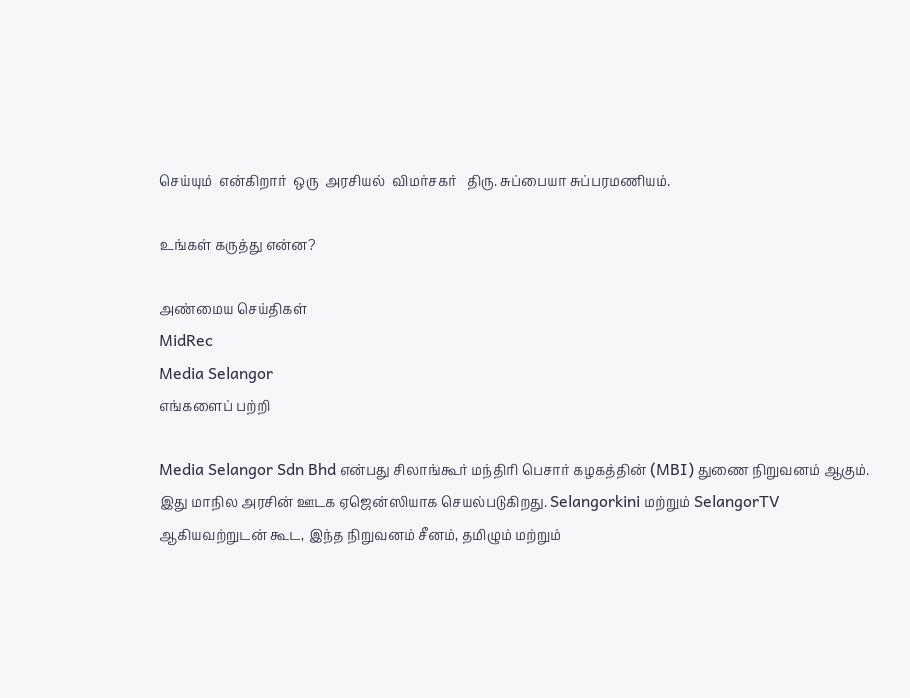செய்யும்  என்கிறார்  ஒரு  அரசியல்  விமர்சகர்   திரு. சுப்பையா சுப்பரமணியம்.

உங்கள் கருத்து என்ன?

அண்மைய செய்திகள்
MidRec
Media Selangor
எங்களைப் பற்றி

Media Selangor Sdn Bhd என்பது சிலாங்கூர் மந்திரி பெசார் கழகத்தின் (MBI) துணை நிறுவனம் ஆகும். இது மாநில அரசின் ஊடக ஏஜென்ஸியாக செயல்படுகிறது. Selangorkini மற்றும் SelangorTV ஆகியவற்றுடன் கூட, இந்த நிறுவனம் சீனம், தமிழும் மற்றும்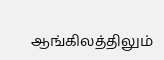ஆங்கிலத்திலும்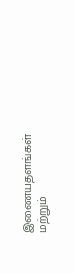இணையதளங்கள் மற்றும்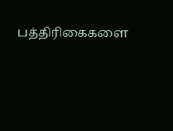பத்திரிகைகளை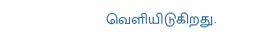வெளியிடுகிறது.